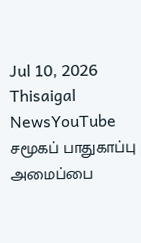Jul 10, 2026
Thisaigal NewsYouTube
சமூகப் பாதுகாப்பு அமைப்பை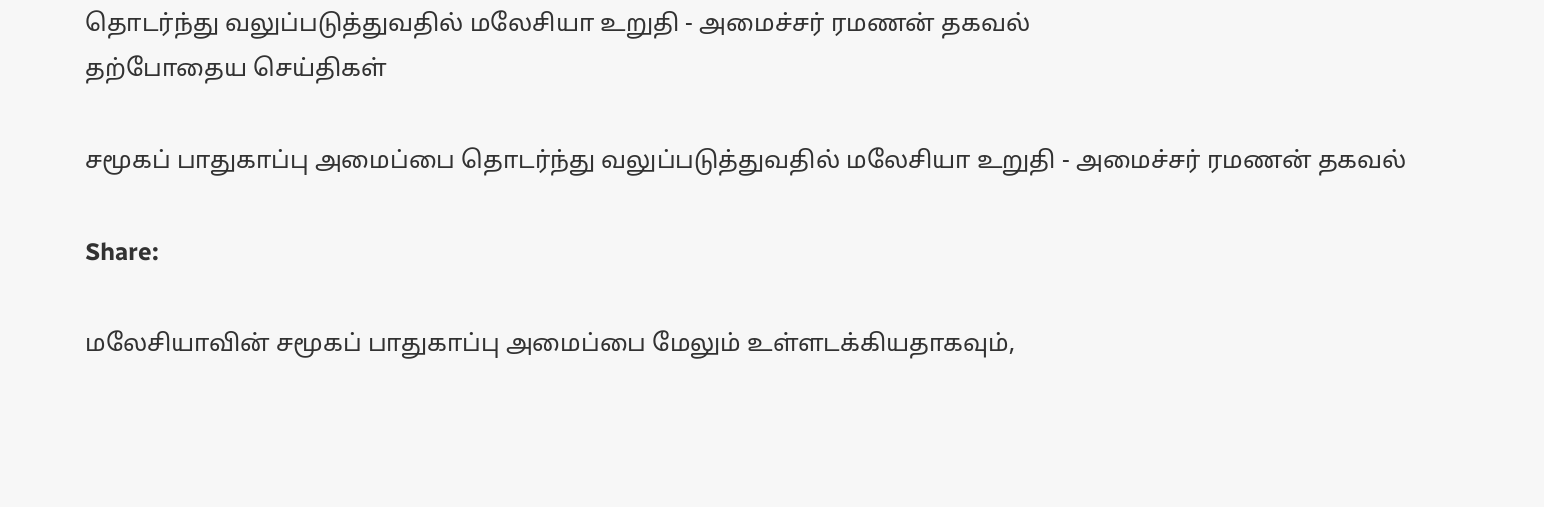தொடர்ந்து வலுப்படுத்துவதில் மலேசியா உறுதி - அமைச்சர் ரமணன் தகவல்
தற்போதைய செய்திகள்

சமூகப் பாதுகாப்பு அமைப்பை தொடர்ந்து வலுப்படுத்துவதில் மலேசியா உறுதி - அமைச்சர் ரமணன் தகவல்

Share:

மலேசியாவின் சமூகப் பாதுகாப்பு அமைப்பை மேலும் உள்ளடக்கியதாகவும்,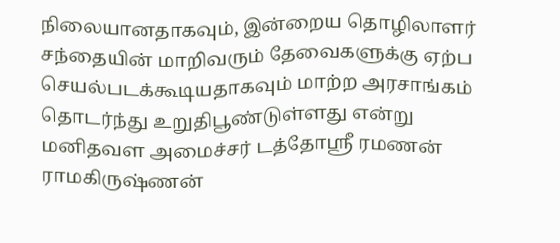நிலையானதாகவும், இன்றைய தொழிலாளர் சந்தையின் மாறிவரும் தேவைகளுக்கு ஏற்ப செயல்படக்கூடியதாகவும் மாற்ற அரசாங்கம் தொடர்ந்து உறுதிபூண்டுள்ளது என்று மனிதவள அமைச்சர் டத்தோஸ்ரீ ரமணன் ராமகிருஷ்ணன்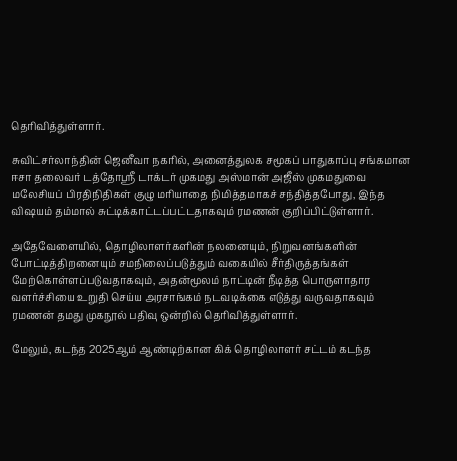தெரிவித்துள்ளார்.

சுவிட்சர்லாந்தின் ஜெனீவா நகரில், அனைத்துலக சமூகப் பாதுகாப்பு சங்கமான ஈசா தலைவர் டத்தோஸ்ரீ டாக்டர் முகமது அஸ்மான் அஜீஸ் முகமதுவை மலேசியப் பிரதிநிதிகள் குழு மரியாதை நிமித்தமாகச் சந்தித்தபோது, இந்த விஷயம் தம்மால் சுட்டிக்காட்டப்பட்டதாகவும் ரமணன் குறிப்பிட்டுள்ளார்.

அதேவேளையில், தொழிலாளர்களின் நலனையும், நிறுவனங்களின் போட்டித்திறனையும் சமநிலைப்படுத்தும் வகையில் சீர்திருத்தங்கள் மேற்கொள்ளப்படுவதாகவும், அதன்மூலம் நாட்டின் நீடித்த பொருளாதார வளர்ச்சியை உறுதி செய்ய அரசாங்கம் நடவடிக்கை எடுத்து வருவதாகவும் ரமணன் தமது முகநூல் பதிவு ஒன்றில் தெரிவித்துள்ளார்.

மேலும், கடந்த 2025ஆம் ஆண்டிற்கான கிக் தொழிலாளர் சட்டம் கடந்த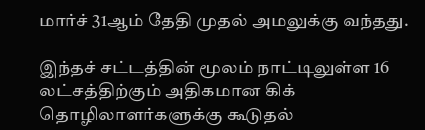மார்ச் 31ஆம் தேதி முதல் அமலுக்கு வந்தது.

இந்தச் சட்டத்தின் மூலம் நாட்டிலுள்ள 16 லட்சத்திற்கும் அதிகமான கிக் தொழிலாளர்களுக்கு கூடுதல்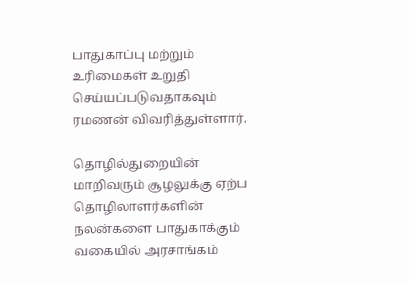பாதுகாப்பு மற்றும் உரிமைகள் உறுதி செய்யப்படுவதாகவும் ரமணன் விவரித்துள்ளார்.

தொழில்துறையின் மாறிவரும் சூழலுக்கு ஏற்ப தொழிலாளர்களின் நலன்களை பாதுகாக்கும் வகையில் அரசாங்கம்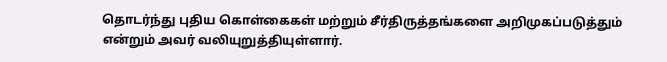தொடர்ந்து புதிய கொள்கைகள் மற்றும் சீர்திருத்தங்களை அறிமுகப்படுத்தும் என்றும் அவர் வலியுறுத்தியுள்ளார்.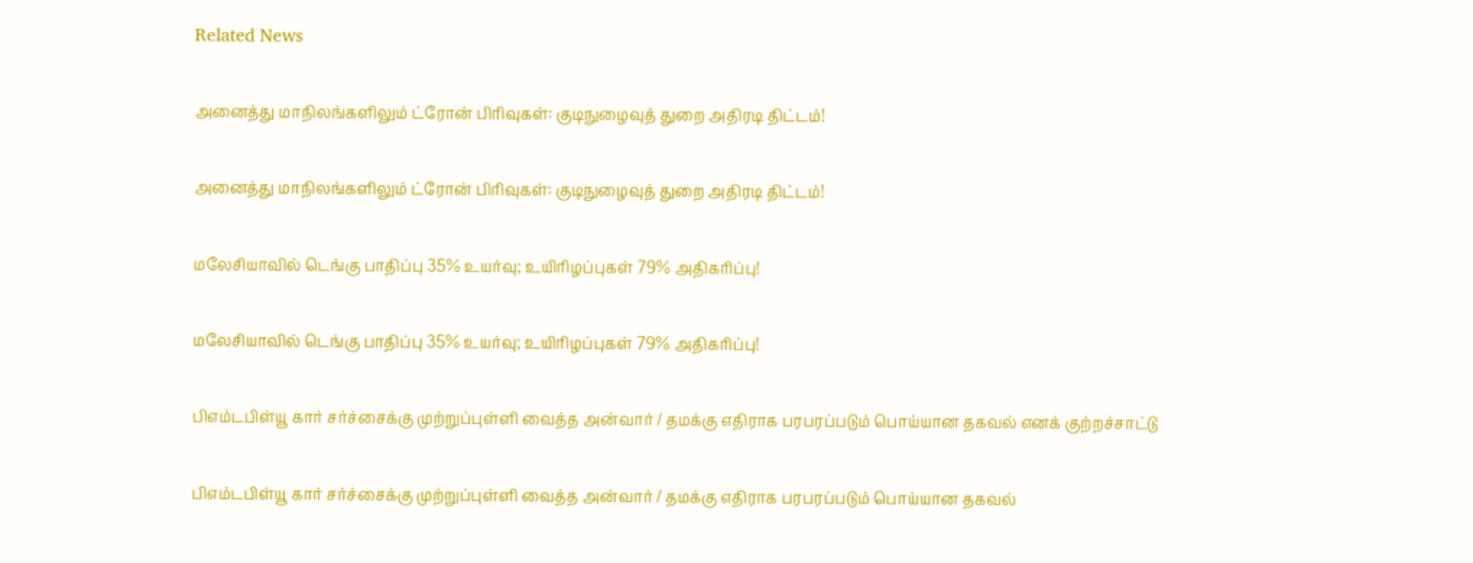Related News

அனைத்து மாநிலங்களிலும் ட்ரோன் பிரிவுகள்: குடிநுழைவுத் துறை அதிரடி திட்டம்!

அனைத்து மாநிலங்களிலும் ட்ரோன் பிரிவுகள்: குடிநுழைவுத் துறை அதிரடி திட்டம்!

மலேசியாவில் டெங்கு பாதிப்பு 35% உயர்வு; உயிரிழப்புகள் 79% அதிகரிப்பு!

மலேசியாவில் டெங்கு பாதிப்பு 35% உயர்வு; உயிரிழப்புகள் 79% அதிகரிப்பு!

பிஎம்டபிள்யூ கார் சர்ச்சைக்கு முற்றுப்புள்ளி வைத்த அன்வார் / தமக்கு எதிராக பரபரப்படும் பொய்யான தகவல் எனக் குற்றச்சாட்டு

பிஎம்டபிள்யூ கார் சர்ச்சைக்கு முற்றுப்புள்ளி வைத்த அன்வார் / தமக்கு எதிராக பரபரப்படும் பொய்யான தகவல்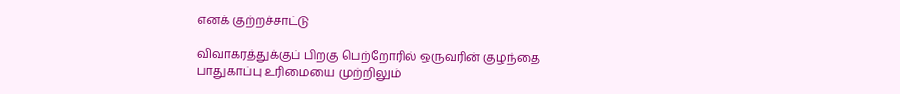எனக் குற்றச்சாட்டு

விவாகரத்துக்குப் பிறகு பெற்றோரில் ஒருவரின் குழந்தை பாதுகாப்பு உரிமையை முற்றிலும்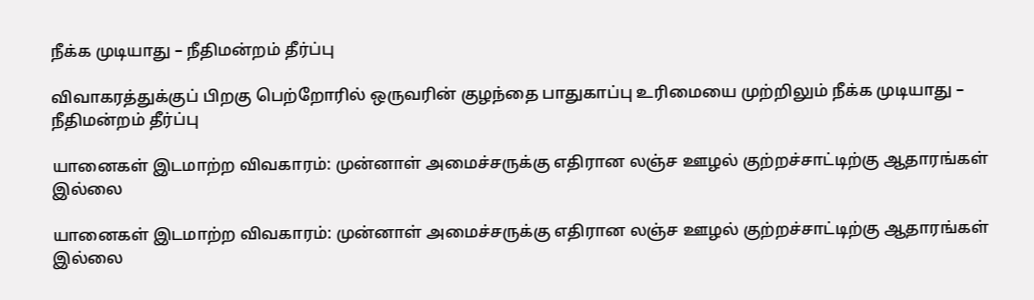நீக்க முடியாது – நீதிமன்றம் தீர்ப்பு

விவாகரத்துக்குப் பிறகு பெற்றோரில் ஒருவரின் குழந்தை பாதுகாப்பு உரிமையை முற்றிலும் நீக்க முடியாது – நீதிமன்றம் தீர்ப்பு

யானைகள் இடமாற்ற விவகாரம்: முன்னாள் அமைச்சருக்கு எதிரான லஞ்ச ஊழல் குற்றச்சாட்டிற்கு ஆதாரங்கள் இல்லை

யானைகள் இடமாற்ற விவகாரம்: முன்னாள் அமைச்சருக்கு எதிரான லஞ்ச ஊழல் குற்றச்சாட்டிற்கு ஆதாரங்கள் இல்லை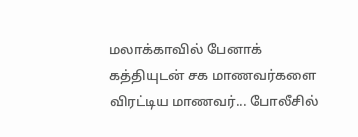மலாக்காவில் பேனாக் கத்தியுடன் சக மாணவர்களை விரட்டிய மாணவர்... போலீசில்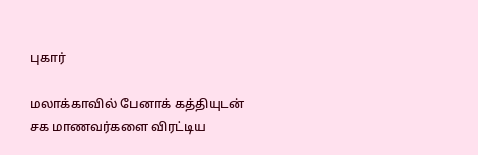புகார்

மலாக்காவில் பேனாக் கத்தியுடன் சக மாணவர்களை விரட்டிய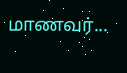மாணவர்...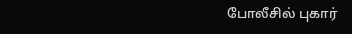போலீசில் புகார்